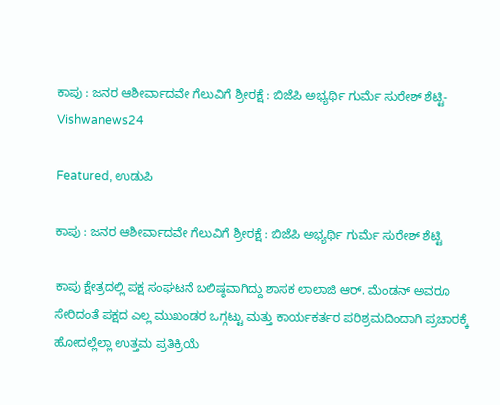ಕಾಪು : ಜನರ ಆಶೀರ್ವಾದವೇ ಗೆಲುವಿಗೆ ಶ್ರೀರಕ್ಷೆ : ಬಿಜೆಪಿ ಅಭ್ಯರ್ಥಿ ಗುರ್ಮೆ ಸುರೇಶ್‌ ಶೆಟ್ಟಿ- Vishwanews24

Featured, ಉಡುಪಿ

ಕಾಪು : ಜನರ ಆಶೀರ್ವಾದವೇ ಗೆಲುವಿಗೆ ಶ್ರೀರಕ್ಷೆ : ಬಿಜೆಪಿ ಅಭ್ಯರ್ಥಿ ಗುರ್ಮೆ ಸುರೇಶ್‌ ಶೆಟ್ಟಿ

ಕಾಪು ಕ್ಷೇತ್ರದಲ್ಲಿ ಪಕ್ಷ ಸಂಘಟನೆ ಬಲಿಷ್ಠವಾಗಿದ್ದು ಶಾಸಕ ಲಾಲಾಜಿ ಆರ್‌. ಮೆಂಡನ್‌ ಅವರೂ ಸೇರಿದಂತೆ ಪಕ್ಷದ ಎಲ್ಲ ಮುಖಂಡರ ಒಗ್ಗಟ್ಟು ಮತ್ತು ಕಾರ್ಯಕರ್ತರ ಪರಿಶ್ರಮದಿಂದಾಗಿ ಪ್ರಚಾರಕ್ಕೆ ಹೋದಲ್ಲೆಲ್ಲಾ ಉತ್ತಮ ಪ್ರತಿಕ್ರಿಯೆ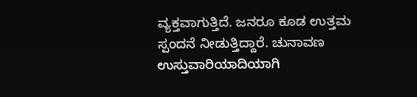ವ್ಯಕ್ತವಾಗುತ್ತಿದೆ. ಜನರೂ ಕೂಡ ಉತ್ತಮ ಸ್ಪಂದ‌ನೆ ನೀಡುತ್ತಿದ್ದಾರೆ. ಚುನಾವಣ ಉಸ್ತುವಾರಿಯಾದಿಯಾಗಿ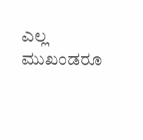ಎಲ್ಲ ಮುಖಂಡರೂ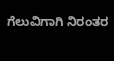ಗೆಲುವಿಗಾಗಿ ನಿರಂತರ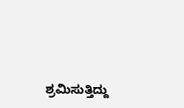ಶ್ರಮಿಸುತ್ತಿದ್ದು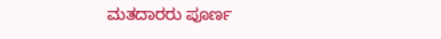ಮತದಾರರು ಪೂರ್ಣ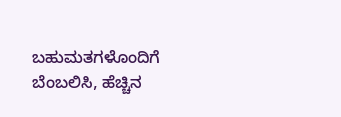ಬಹುಮತಗಳೊಂದಿಗೆ ಬೆಂಬಲಿಸಿ, ಹೆಚ್ಚಿನ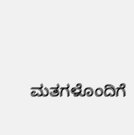ಮತಗಳೊಂದಿಗೆ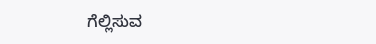ಗೆಲ್ಲಿಸುವ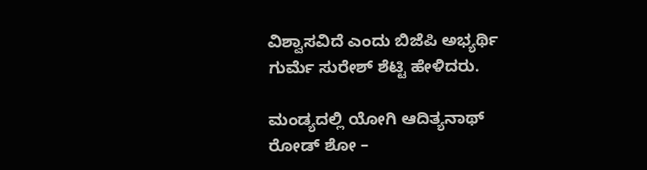ವಿಶ್ವಾಸವಿದೆ ಎಂದು ಬಿಜೆಪಿ ಅಭ್ಯರ್ಥಿ ಗುರ್ಮೆ ಸುರೇಶ್‌ ಶೆಟ್ಟಿ ಹೇಳಿದರು.

ಮಂಡ್ಯದಲ್ಲಿ ಯೋಗಿ ಆದಿತ್ಯನಾಥ್ ರೋಡ್ ಶೋ –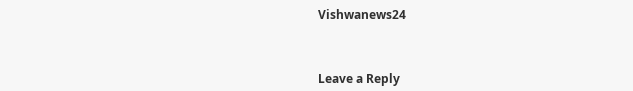Vishwanews24



Leave a Reply